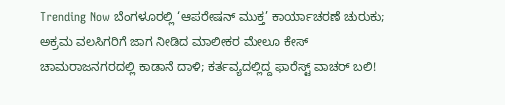Trending Now ಬೆಂಗಳೂರಲ್ಲಿ ‘ಆಪರೇಷನ್ ಮುಕ್ತ’ ಕಾರ್ಯಾಚರಣೆ ಚುರುಕು; ಅಕ್ರಮ ವಲಸಿಗರಿಗೆ ಜಾಗ ನೀಡಿದ ಮಾಲೀಕರ ಮೇಲೂ ಕೇಸ್ ಚಾಮರಾಜನಗರದಲ್ಲಿ ಕಾಡಾನೆ ದಾಳಿ; ಕರ್ತವ್ಯದಲ್ಲಿದ್ದ ಫಾರೆಸ್ಟ್ ವಾಚರ್ ಬಲಿ!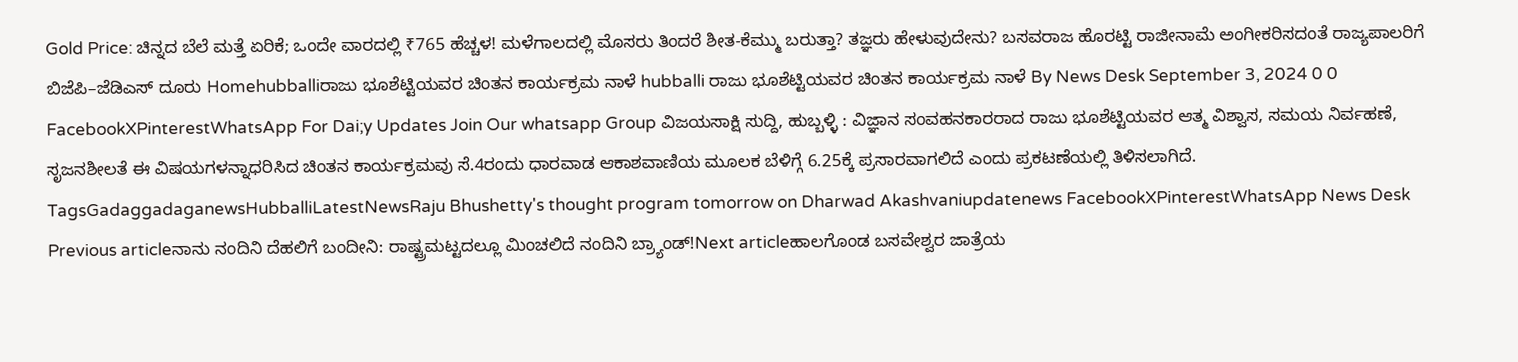Gold Price: ಚಿನ್ನದ ಬೆಲೆ ಮತ್ತೆ ಏರಿಕೆ; ಒಂದೇ ವಾರದಲ್ಲಿ ₹765 ಹೆಚ್ಚಳ! ಮಳೆಗಾಲದಲ್ಲಿ ಮೊಸರು ತಿಂದರೆ ಶೀತ-ಕೆಮ್ಮು ಬರುತ್ತಾ? ತಜ್ಞರು ಹೇಳುವುದೇನು? ಬಸವರಾಜ ಹೊರಟ್ಟಿ ರಾಜೀನಾಮೆ ಅಂಗೀಕರಿಸದಂತೆ ರಾಜ್ಯಪಾಲರಿಗೆ ಬಿಜೆಪಿ–ಜೆಡಿಎಸ್ ದೂರು Homehubballiರಾಜು ಭೂಶೆಟ್ಟಿಯವರ ಚಿಂತನ ಕಾರ್ಯಕ್ರಮ ನಾಳೆ hubballi ರಾಜು ಭೂಶೆಟ್ಟಿಯವರ ಚಿಂತನ ಕಾರ್ಯಕ್ರಮ ನಾಳೆ By News Desk September 3, 2024 0 0 FacebookXPinterestWhatsApp For Dai;y Updates Join Our whatsapp Group ವಿಜಯಸಾಕ್ಷಿ ಸುದ್ದಿ, ಹುಬ್ಬಳ್ಳಿ : ವಿಜ್ಞಾನ ಸಂವಹನಕಾರರಾದ ರಾಜು ಭೂಶೆಟ್ಟಿಯವರ ಆತ್ಮ ವಿಶ್ವಾಸ, ಸಮಯ ನಿರ್ವಹಣೆ, ಸೃಜನಶೀಲತೆ ಈ ವಿಷಯಗಳನ್ನಾಧರಿಸಿದ ಚಿಂತನ ಕಾರ್ಯಕ್ರಮವು ಸೆ.4ರಂದು ಧಾರವಾಡ ಆಕಾಶವಾಣಿಯ ಮೂಲಕ ಬೆಳಿಗ್ಗೆ 6.25ಕ್ಕೆ ಪ್ರಸಾರವಾಗಲಿದೆ ಎಂದು ಪ್ರಕಟಣೆಯಲ್ಲಿ ತಿಳಿಸಲಾಗಿದೆ. TagsGadaggadaganewsHubballiLatestNewsRaju Bhushetty's thought program tomorrow on Dharwad Akashvaniupdatenews FacebookXPinterestWhatsApp News Desk Previous articleನಾನು ನಂದಿನಿ ದೆಹಲಿಗೆ ಬಂದೀನಿ: ರಾಷ್ಟ್ರಮಟ್ಟದಲ್ಲೂ ಮಿಂಚಲಿದೆ ನಂದಿನಿ ಬ್ರ್ಯಾಂಡ್!Next articleಹಾಲಗೊಂಡ ಬಸವೇಶ್ವರ ಜಾತ್ರೆಯ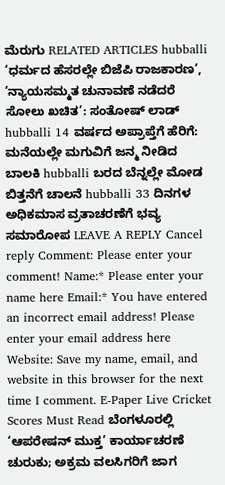ಮೆರುಗು RELATED ARTICLES hubballi ‘ಧರ್ಮದ ಹೆಸರಲ್ಲೇ ಬಿಜೆಪಿ ರಾಜಕಾರಣ’, ‘ನ್ಯಾಯಸಮ್ಮತ ಚುನಾವಣೆ ನಡೆದರೆ ಸೋಲು ಖಚಿತ’: ಸಂತೋಷ್ ಲಾಡ್ hubballi 14 ವರ್ಷದ ಅಪ್ರಾಪ್ತೆಗೆ ಹೆರಿಗೆ: ಮನೆಯಲ್ಲೇ ಮಗುವಿಗೆ ಜನ್ಮ ನೀಡಿದ ಬಾಲಕಿ hubballi ಬರದ ಬೆನ್ನಲ್ಲೇ ಮೋಡ ಬಿತ್ತನೆಗೆ ಚಾಲನೆ hubballi 33 ದಿನಗಳ ಅಧಿಕಮಾಸ ವ್ರತಾಚರಣೆಗೆ ಭವ್ಯ ಸಮಾರೋಪ LEAVE A REPLY Cancel reply Comment: Please enter your comment! Name:* Please enter your name here Email:* You have entered an incorrect email address! Please enter your email address here Website: Save my name, email, and website in this browser for the next time I comment. E-Paper Live Cricket Scores Must Read ಬೆಂಗಳೂರಲ್ಲಿ ‘ಆಪರೇಷನ್ ಮುಕ್ತ’ ಕಾರ್ಯಾಚರಣೆ ಚುರುಕು; ಅಕ್ರಮ ವಲಸಿಗರಿಗೆ ಜಾಗ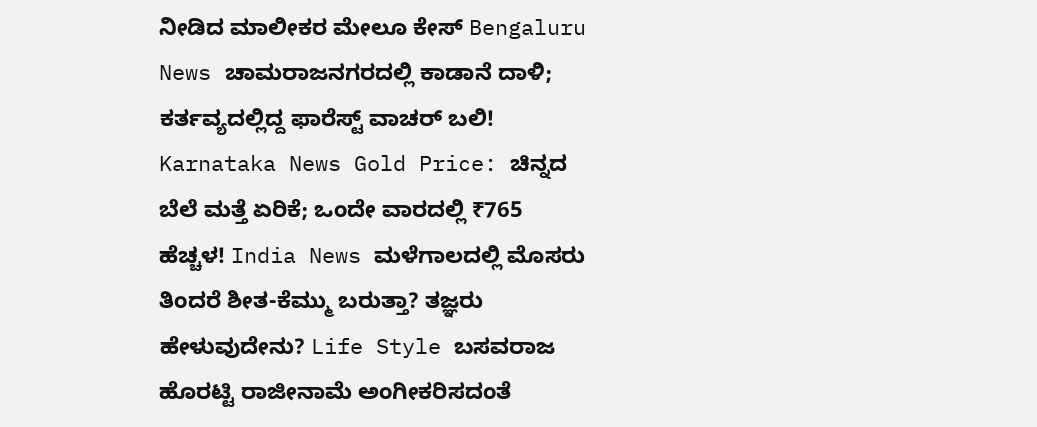ನೀಡಿದ ಮಾಲೀಕರ ಮೇಲೂ ಕೇಸ್ Bengaluru News ಚಾಮರಾಜನಗರದಲ್ಲಿ ಕಾಡಾನೆ ದಾಳಿ; ಕರ್ತವ್ಯದಲ್ಲಿದ್ದ ಫಾರೆಸ್ಟ್ ವಾಚರ್ ಬಲಿ! Karnataka News Gold Price: ಚಿನ್ನದ ಬೆಲೆ ಮತ್ತೆ ಏರಿಕೆ; ಒಂದೇ ವಾರದಲ್ಲಿ ₹765 ಹೆಚ್ಚಳ! India News ಮಳೆಗಾಲದಲ್ಲಿ ಮೊಸರು ತಿಂದರೆ ಶೀತ-ಕೆಮ್ಮು ಬರುತ್ತಾ? ತಜ್ಞರು ಹೇಳುವುದೇನು? Life Style ಬಸವರಾಜ ಹೊರಟ್ಟಿ ರಾಜೀನಾಮೆ ಅಂಗೀಕರಿಸದಂತೆ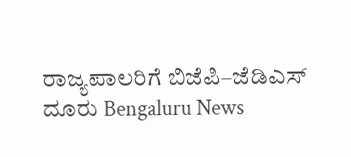ರಾಜ್ಯಪಾಲರಿಗೆ ಬಿಜೆಪಿ–ಜೆಡಿಎಸ್ ದೂರು Bengaluru News